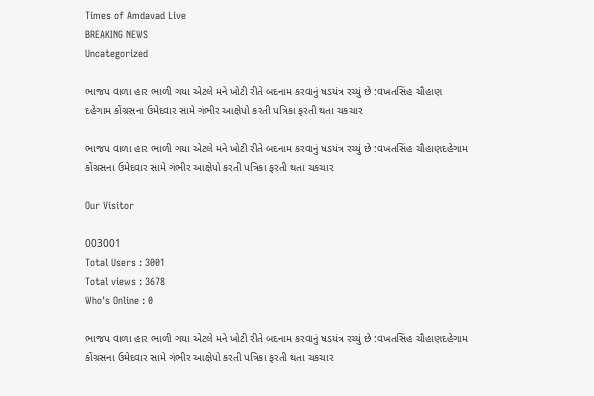Times of Amdavad Live
BREAKING NEWS
Uncategorized

ભાજપ વાળા હાર ભાળી ગયા એટલે મને ખોટી રીતે બદનામ કરવાનું ષડયંત્ર રચ્યું છે :વખતસિંહ ચૌહાણ
દહેગામ કોંગ્રસના ઉમેદવાર સામે ગંભીર આક્ષેપો કરતી પત્રિકા ફરતી થતા ચકચાર

ભાજપ વાળા હાર ભાળી ગયા એટલે મને ખોટી રીતે બદનામ કરવાનું ષડયંત્ર રચ્યું છે :વખતસિંહ ચૌહાણદહેગામ કોંગ્રસના ઉમેદવાર સામે ગંભીર આક્ષેપો કરતી પત્રિકા ફરતી થતા ચકચાર

Our Visitor

003001
Total Users : 3001
Total views : 3678
Who's Online : 0

ભાજપ વાળા હાર ભાળી ગયા એટલે મને ખોટી રીતે બદનામ કરવાનું ષડયંત્ર રચ્યું છે :વખતસિંહ ચૌહાણદહેગામ કોંગ્રસના ઉમેદવાર સામે ગંભીર આક્ષેપો કરતી પત્રિકા ફરતી થતા ચકચાર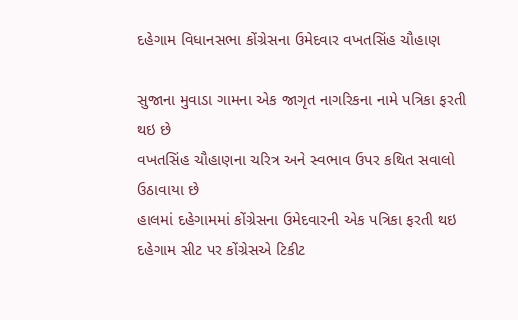દહેગામ વિધાનસભા કોંગ્રેસના ઉમેદવાર વખતસિંહ ચૌહાણ

સુજાના મુવાડા ગામના એક જાગૃત નાગરિકના નામે પત્રિકા ફરતી થઇ છે
વખતસિંહ ચૌહાણના ચરિત્ર અને સ્વભાવ ઉપર કથિત સવાલો ઉઠાવાયા છે
હાલમાં દહેગામમાં કોંગ્રેસના ઉમેદવારની એક પત્રિકા ફરતી થઇ
દહેગામ સીટ પર કોંગ્રેસએ ટિકીટ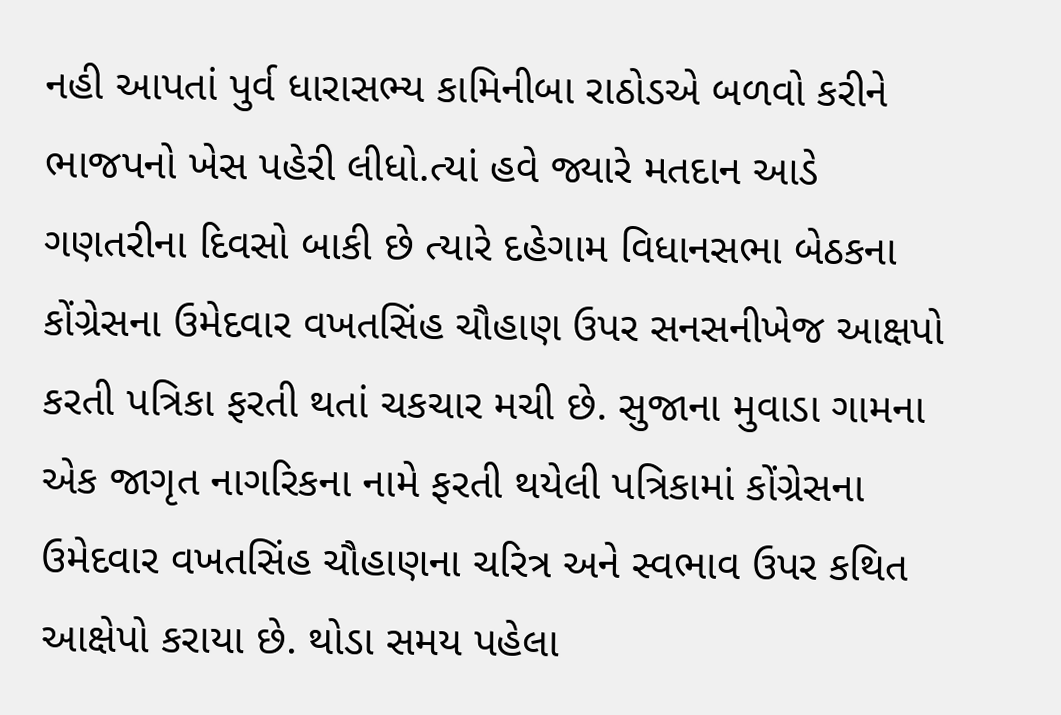નહી આપતાં પુર્વ ધારાસભ્ય કામિનીબા રાઠોડએ બળવો કરીને ભાજપનો ખેસ પહેરી લીધો.ત્યાં હવે જ્યારે મતદાન આડે ગણતરીના દિવસો બાકી છે ત્યારે દહેગામ વિધાનસભા બેઠકના કોંગ્રેસના ઉમેદવાર વખતસિંહ ચૌહાણ ઉપર સનસનીખેજ આક્ષપો કરતી પત્રિકા ફરતી થતાં ચકચાર મચી છે. સુજાના મુવાડા ગામના એક જાગૃત નાગરિકના નામે ફરતી થયેલી પત્રિકામાં કોંગ્રેસના ઉમેદવાર વખતસિંહ ચૌહાણના ચરિત્ર અને સ્વભાવ ઉપર કથિત આક્ષેપો કરાયા છે. થોડા સમય પહેલા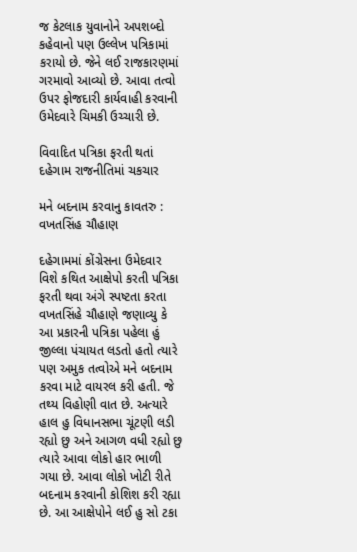જ કેટલાક યુવાનોને અપશબ્દો કહેવાનો પણ ઉલ્લેખ પત્રિકામાં કરાયો છે. જેને લઈ રાજકારણમાં ગરમાવો આવ્યો છે. આવા તત્વો ઉપર ફોજદારી કાર્યવાહી કરવાની ઉમેદવારે ચિમકી ઉચ્ચારી છે.

વિવાદિત પત્રિકા ફરતી થતાં દહેગામ રાજનીતિમાં ચકચાર

મને બદનામ કરવાનુ કાવતરુ : વખતસિંહ ચૌહાણ

દહેગામમાં કોંગ્રેસના ઉમેદવાર વિશે કથિત આક્ષેપો કરતી પત્રિકા ફરતી થવા અંગે સ્પષ્ટતા કરતા વખતસિંહે ચૌહાણે જણાવ્યુ કે આ પ્રકારની પત્રિકા પહેલા હું જીલ્લા પંચાયત લડતો હતો ત્યારે પણ અમુક તત્વોએ મને બદનામ કરવા માટે વાયરલ કરી હતી. જે તથ્ય વિહોણી વાત છે. અત્યારે હાલ હુ વિધાનસભા ચૂંટણી લડી રહ્યો છુ અને આગળ વધી રહ્યો છુ ત્યારે આવા લોકો હાર ભાળી ગયા છે. આવા લોકો ખોટી રીતે બદનામ કરવાની કોશિશ કરી રહ્યા છે. આ આક્ષેપોને લઈ હુ સો ટકા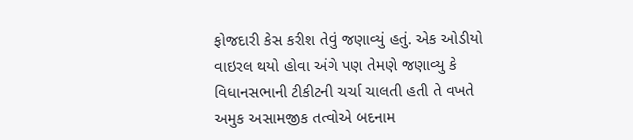ફોજદારી કેસ કરીશ તેવું જણાવ્યું હતું. એક ઓડીયો વાઇરલ થયો હોવા અંગે પણ તેમણે જણાવ્યુ કે વિધાનસભાની ટીકીટની ચર્ચા ચાલતી હતી તે વખતે અમુક અસામજીક તત્વોએ બદનામ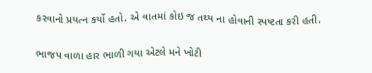કરવાનો પ્રયત્ન કર્યો હતો. એ વાતમાં કોઇ જ તથ્ય ના હોવાની સ્પષ્ટતા કરી હતી.


ભાજપ વાળા હાર ભાળી ગયા એટલે મને ખોટી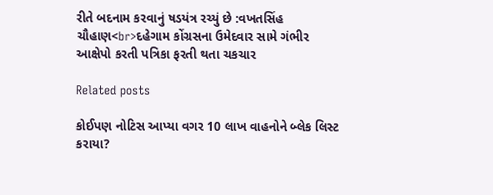રીતે બદનામ કરવાનું ષડયંત્ર રચ્યું છે :વખતસિંહ ચૌહાણ<br>દહેગામ કોંગ્રસના ઉમેદવાર સામે ગંભીર આક્ષેપો કરતી પત્રિકા ફરતી થતા ચકચાર

Related posts

કોઈપણ નોટિસ આપ્યા વગર 10 લાખ વાહનોને બ્લેક લિસ્ટ કરાયા?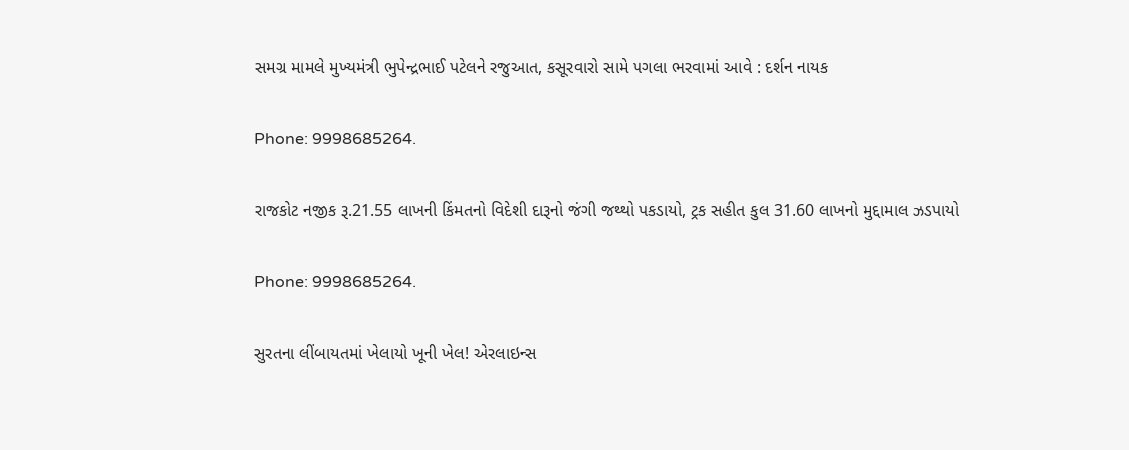સમગ્ર મામલે મુખ્યમંત્રી ભુપેન્દ્રભાઈ પટેલને રજુઆત, કસૂરવારો સામે પગલા ભરવામાં આવે : દર્શન નાયક

Phone: 9998685264.

રાજકોટ નજીક રૂ.21.55 લાખની કિંમતનો વિદેશી દારૂનો જંગી જથ્થો પકડાયો, ટ્રક સહીત કુલ 31.60 લાખનો મુદ્દામાલ ઝડપાયો

Phone: 9998685264.

સુરતના લીંબાયતમાં ખેલાયો ખૂની ખેલ! એરલાઇન્સ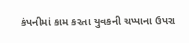કંપનીમાં કામ કરતા યુવકની ચપ્પાના ઉપરા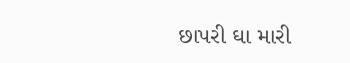છાપરી ઘા મારી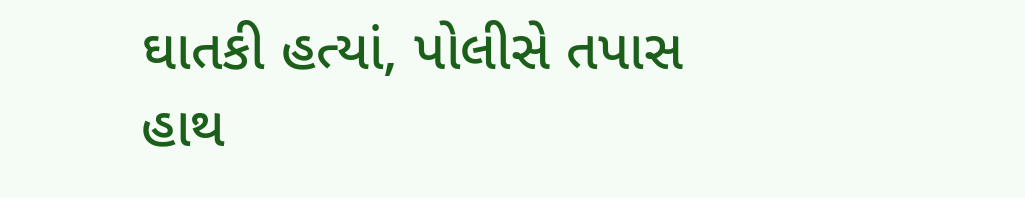ઘાતકી હત્યાં, પોલીસે તપાસ હાથ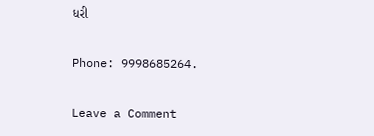ધરી

Phone: 9998685264.

Leave a Comment